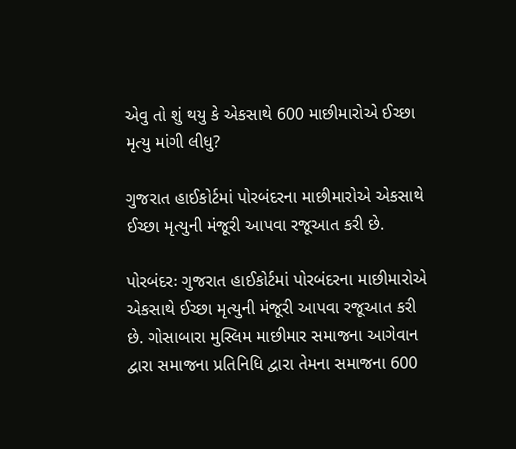એવુ તો શું થયુ કે એકસાથે 600 માછીમારોએ ઈચ્છા મૃત્યુ માંગી લીધુ?

ગુજરાત હાઈકોર્ટમાં પોરબંદરના માછીમારોએ એકસાથે ઈચ્છા મૃત્યુની મંજૂરી આપવા રજૂઆત કરી છે.

પોરબંદરઃ ગુજરાત હાઈકોર્ટમાં પોરબંદરના માછીમારોએ એકસાથે ઈચ્છા મૃત્યુની મંજૂરી આપવા રજૂઆત કરી છે. ગોસાબારા મુસ્લિમ માછીમાર સમાજના આગેવાન દ્વારા સમાજના પ્રતિનિધિ દ્વારા તેમના સમાજના 600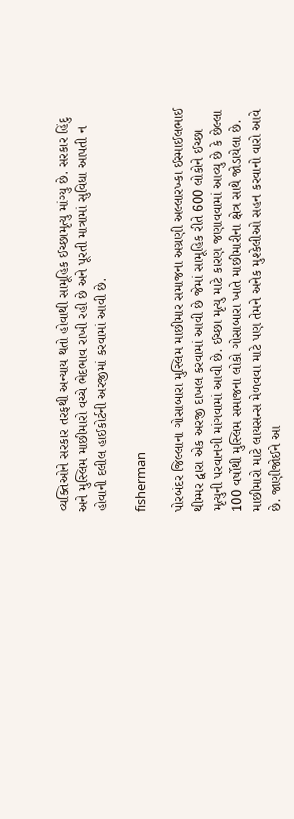વ્યક્તિઓને સરકાર તરફથી અન્યાય થતો હોવાથી સામૂહિક ઈચ્છામૃત્યુ માંગ્યુ છે. સરકાર હિંદુ અને મુસ્લિમ માછીમારો વચ્ચે ભેદભાવ રાખી રહી છે અને પૂરતી માત્રામાં સુવિધા આપતી ન હોવાની દલીલ હાઈકોર્ટની અરજીમાં કરવામાં આવી છે.

fisherman

પોરબંદર જિલ્લાના ગોસાબારા મુસ્લિમ માછીમાર સમાજના અગ્રણી અલ્લારખ્કા ઈસ્માઈલભાઈ થીમ્મર દ્વારા એક અરજી દાખલ કરવામાં આવી છે જેમાં સામૂહિક રીતે 600 લોકોને ઈચ્છા મૃત્યુની પરવાનગી માંગવામાં આવી છે. ઈચ્છા મૃત્યુ માટે કારણ જણાવવામાં આવ્યુ છે કે છેલ્લા 100 વર્ષોથી મુસ્લિમ સમાજના લોકો ગોસાબારા ખાતે માછીમારીના ક્ષેત્ર સાથે જોડાયેલા છે. માછીમારો માટે લાયસન્સ મેળવવા માટે પણ તેમને અનેક મુશ્કેલીઓ સહન કરવાનો વારો આવે છે. જાણીજોઈને આ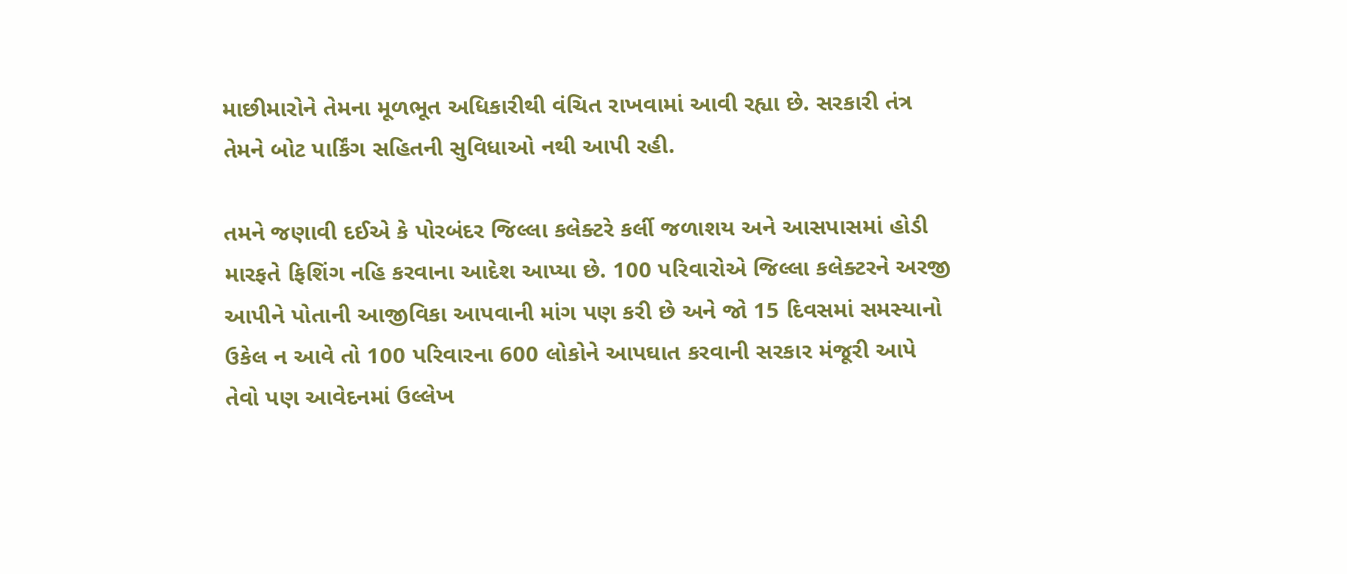માછીમારોને તેમના મૂળભૂત અધિકારીથી વંચિત રાખવામાં આવી રહ્યા છે. સરકારી તંત્ર તેમને બોટ પાર્કિંગ સહિતની સુવિધાઓ નથી આપી રહી.

તમને જણાવી દઈએ કે પોરબંદર જિલ્લા કલેક્ટરે કર્લી જળાશય અને આસપાસમાં હોડી મારફતે ફિશિંગ નહિ કરવાના આદેશ આપ્યા છે. 100 પરિવારોએ જિલ્લા કલેક્ટરને અરજી આપીને પોતાની આજીવિકા આપવાની માંગ પણ કરી છે અને જો 15 દિવસમાં સમસ્યાનો ઉકેલ ન આવે તો 100 પરિવારના 600 લોકોને આપઘાત કરવાની સરકાર મંજૂરી આપે તેવો પણ આવેદનમાં ઉલ્લેખ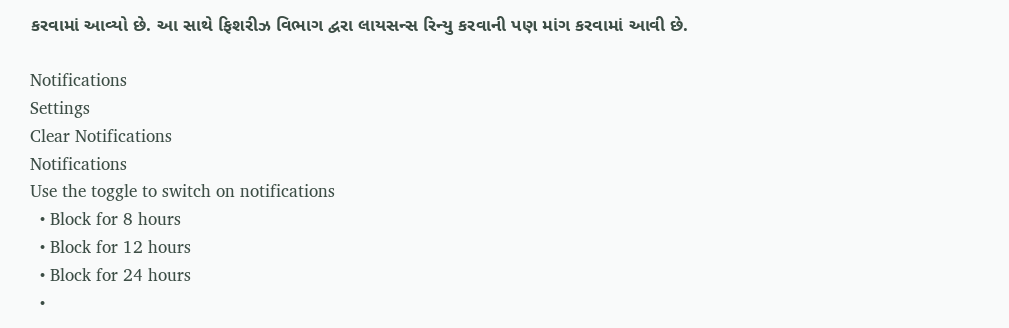કરવામાં આવ્યો છે. આ સાથે ફિશરીઝ વિભાગ દ્વરા લાયસન્સ રિન્યુ કરવાની પણ માંગ કરવામાં આવી છે.

Notifications
Settings
Clear Notifications
Notifications
Use the toggle to switch on notifications
  • Block for 8 hours
  • Block for 12 hours
  • Block for 24 hours
  •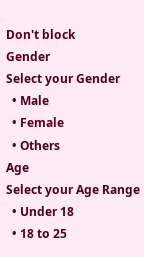Don't block
Gender
Select your Gender
  • Male
  • Female
  • Others
Age
Select your Age Range
  • Under 18
  • 18 to 25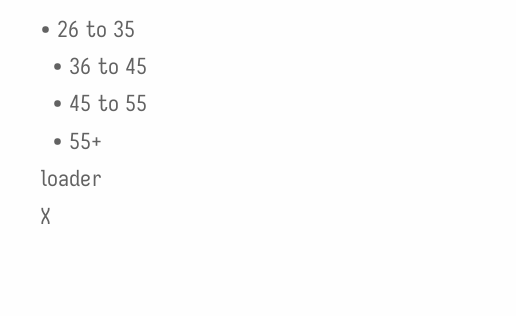• 26 to 35
  • 36 to 45
  • 45 to 55
  • 55+
loader
X